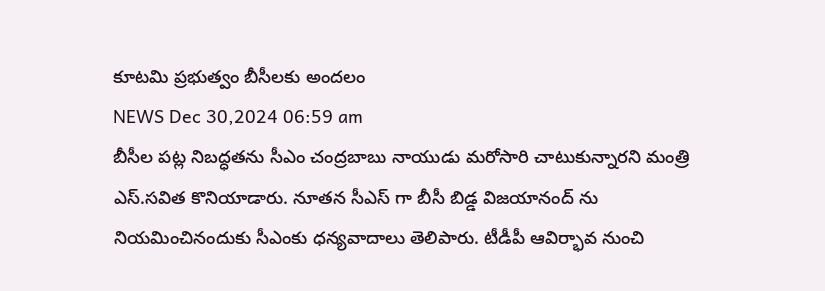కూటమి ప్రభుత్వం బీసీలకు అందలం
NEWS Dec 30,2024 06:59 am
బీసీల పట్ల నిబద్ధతను సీఎం చంద్రబాబు నాయుడు మరోసారి చాటుకున్నారని మంత్రి ఎస్.సవిత కొనియాడారు. నూతన సీఎస్ గా బీసీ బిడ్డ విజయానంద్ ను నియమించినందుకు సీఎంకు ధన్యవాదాలు తెలిపారు. టీడీపీ ఆవిర్భావ నుంచి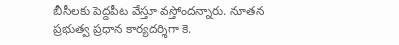బీసీలకు పెద్దపీట వేస్తూ వస్తోందన్నారు. నూతన ప్రభుత్వ ప్రధాన కార్యదర్శిగా కె.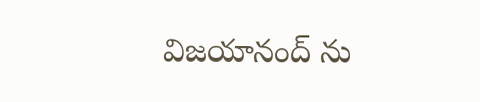విజయానంద్ ను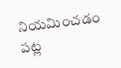నియమించడం పట్ల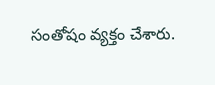సంతోషం వ్యక్తం చేశారు.